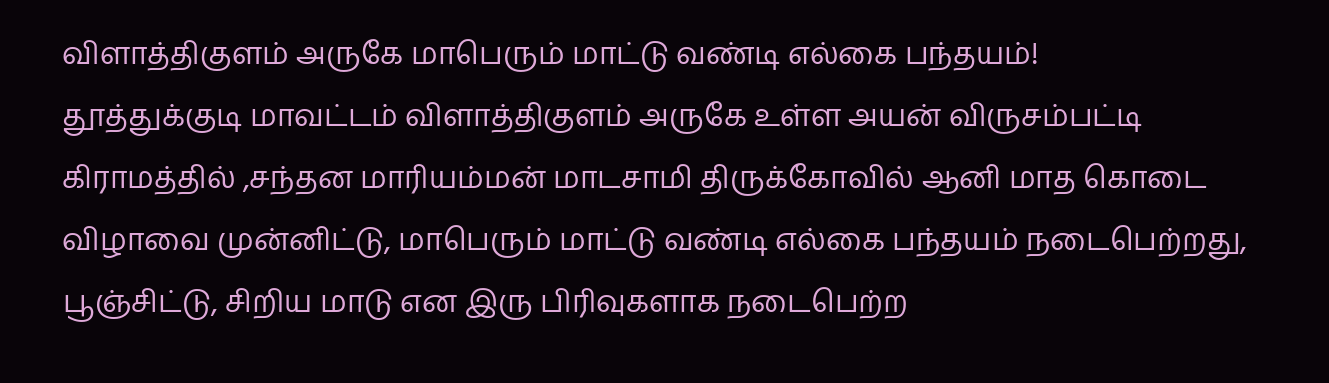விளாத்திகுளம் அருகே மாபெரும் மாட்டு வண்டி எல்கை பந்தயம்!
தூத்துக்குடி மாவட்டம் விளாத்திகுளம் அருகே உள்ள அயன் விருசம்பட்டி கிராமத்தில் ,சந்தன மாரியம்மன் மாடசாமி திருக்கோவில் ஆனி மாத கொடை விழாவை முன்னிட்டு, மாபெரும் மாட்டு வண்டி எல்கை பந்தயம் நடைபெற்றது,
பூஞ்சிட்டு, சிறிய மாடு என இரு பிரிவுகளாக நடைபெற்ற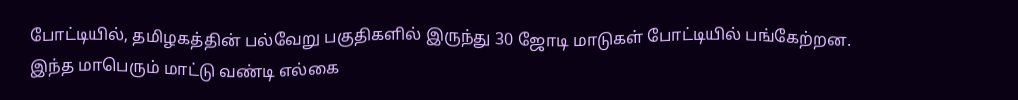போட்டியில், தமிழகத்தின் பல்வேறு பகுதிகளில் இருந்து 30 ஜோடி மாடுகள் போட்டியில் பங்கேற்றன.
இந்த மாபெரும் மாட்டு வண்டி எல்கை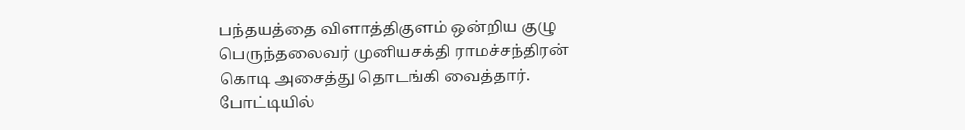பந்தயத்தை விளாத்திகுளம் ஒன்றிய குழு பெருந்தலைவர் முனியசக்தி ராமச்சந்திரன் கொடி அசைத்து தொடங்கி வைத்தார்.
போட்டியில்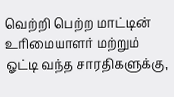வெற்றி பெற்ற மாட்டின் உரிமையாளர் மற்றும் ஓட்டி வந்த சாரதிகளுக்கு,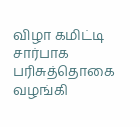விழா கமிட்டி சார்பாக பரிசுத்தொகை வழங்கி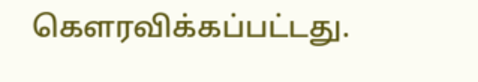கௌரவிக்கப்பட்டது.